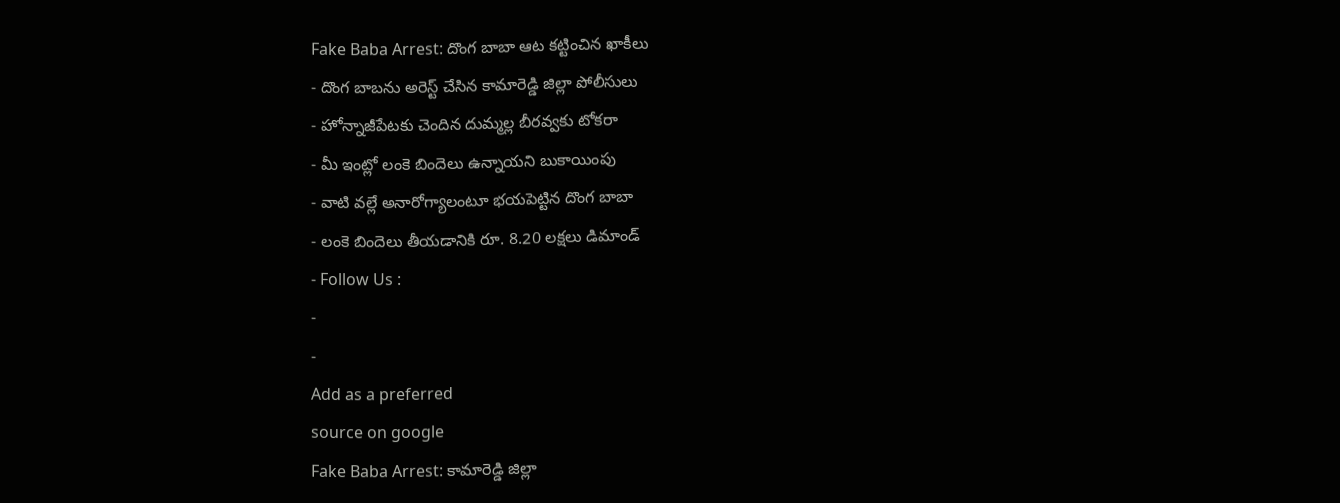Fake Baba Arrest: దొంగ బాబా ఆట కట్టించిన ఖాకీలు
- దొంగ బాబను అరెస్ట్ చేసిన కామారెడ్డి జిల్లా పోలీసులు
- హోన్నాజీపేటకు చెందిన దుమ్మల్ల బీరవ్వకు టోకరా
- మీ ఇంట్లో లంకె బిందెలు ఉన్నాయని బుకాయింపు
- వాటి వల్లే అనారోగ్యాలంటూ భయపెట్టిన దొంగ బాబా
- లంకె బిందెలు తీయడానికి రూ. 8.20 లక్షలు డిమాండ్
- Follow Us :
-
-
Add as a preferred
source on google
Fake Baba Arrest: కామారెడ్డి జిల్లా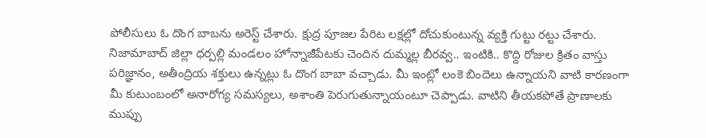పోలీసులు ఓ దొంగ బాబను అరెస్ట్ చేశారు. క్షుద్ర పూజల పేరిట లక్షల్లో దోచుకుంటున్న వ్యక్తి గుట్టు రట్టు చేశారు. నిజామాబాద్ జిల్లా ధర్పల్లి మండలం హోన్నాజీపేటకు చెందిన దుమ్మల్ల బీరవ్వ.. ఇంటికి.. కొద్ది రోజుల క్రితం వాస్తు పరిజ్ఞానం, అతీంద్రియ శక్తులు ఉన్నట్లు ఓ దొంగ బాబా వచ్చాడు. మీ ఇంట్లో లంకె బిందెలు ఉన్నాయని వాటి కారణంగా మీ కుటుంబంలో అనారోగ్య సమస్యలు, అశాంతి పెరుగుతున్నాయంటూ చెప్పాడు. వాటిని తీయకపోతే ప్రాణాలకు ముప్పు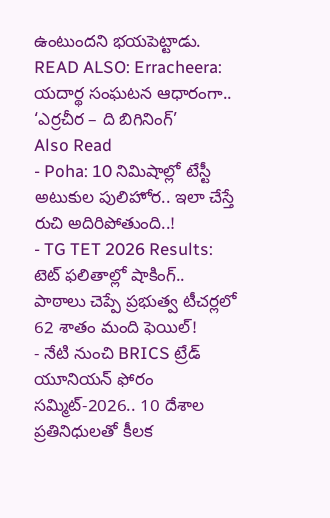ఉంటుందని భయపెట్టాడు.
READ ALSO: Erracheera: యదార్థ సంఘటన ఆధారంగా.. ‘ఎర్రచీర – ది బిగినింగ్’
Also Read
- Poha: 10 నిమిషాల్లో టేస్టీ అటుకుల పులిహోర.. ఇలా చేస్తే రుచి అదిరిపోతుంది..!
- TG TET 2026 Results: టెట్ ఫలితాల్లో షాకింగ్.. పాఠాలు చెప్పే ప్రభుత్వ టీచర్లలో 62 శాతం మంది ఫెయిల్!
- నేటి నుంచి BRICS ట్రేడ్ యూనియన్ ఫోరం సమ్మిట్-2026.. 10 దేశాల ప్రతినిధులతో కీలక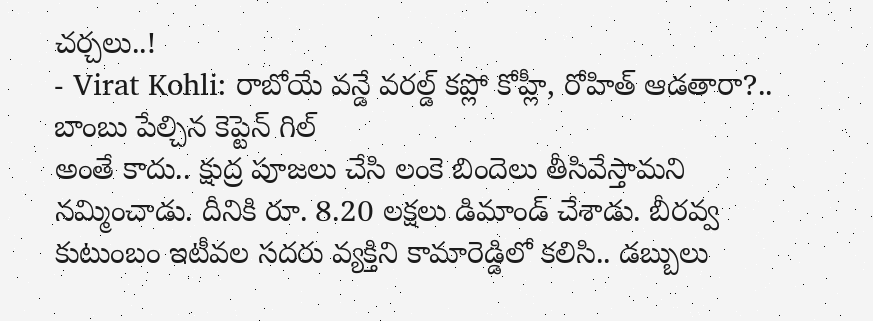చర్చలు..!
- Virat Kohli: రాబోయే వన్డే వరల్డ్ కప్లో కోహ్లీ, రోహిత్ ఆడతారా?.. బాంబు పేల్చిన కెప్టెన్ గిల్
అంతే కాదు.. క్షుద్ర పూజలు చేసి లంకె బిందెలు తీసివేస్తామని నమ్మించాడు. దీనికి రూ. 8.20 లక్షలు డిమాండ్ చేశాడు. బీరవ్వ కుటుంబం ఇటీవల సదరు వ్యక్తిని కామారెడ్డిలో కలిసి.. డబ్బులు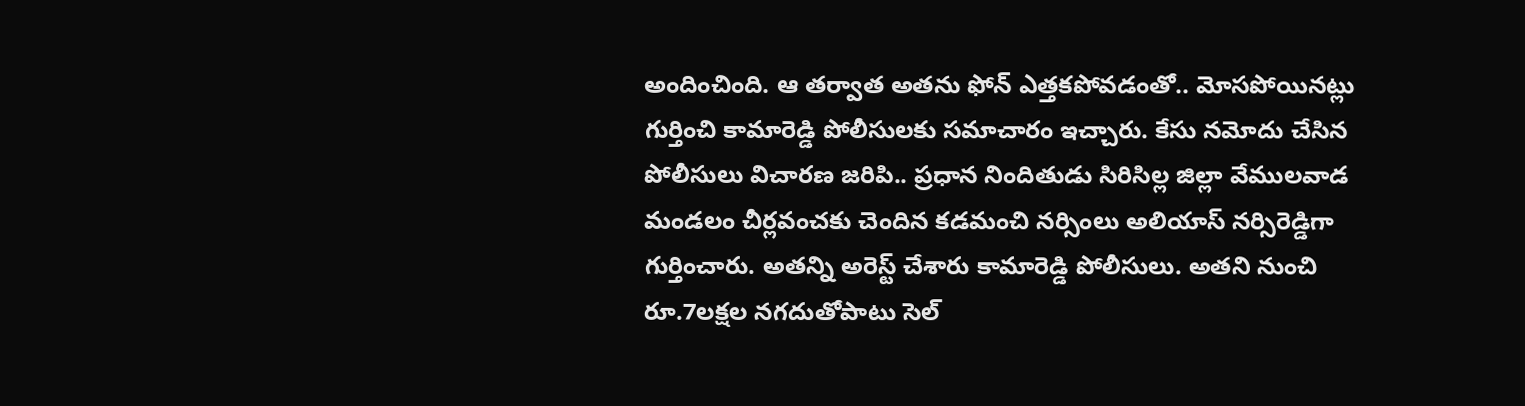అందించింది. ఆ తర్వాత అతను ఫోన్ ఎత్తకపోవడంతో.. మోసపోయినట్లు గుర్తించి కామారెడ్డి పోలీసులకు సమాచారం ఇచ్చారు. కేసు నమోదు చేసిన పోలీసులు విచారణ జరిపి.. ప్రధాన నిందితుడు సిరిసిల్ల జిల్లా వేములవాడ మండలం చీర్లవంచకు చెందిన కడమంచి నర్సింలు అలియాస్ నర్సిరెడ్డిగా గుర్తించారు. అతన్ని అరెస్ట్ చేశారు కామారెడ్డి పోలీసులు. అతని నుంచి రూ.7లక్షల నగదుతోపాటు సెల్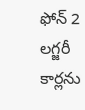ఫోన్ 2 లగ్జరీ కార్లను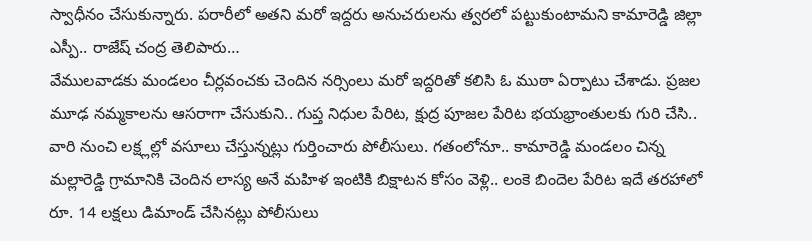స్వాధీనం చేసుకున్నారు. పరారీలో అతని మరో ఇద్దరు అనుచరులను త్వరలో పట్టుకుంటామని కామారెడ్డి జిల్లా ఎస్పీ.. రాజేష్ చంద్ర తెలిపారు…
వేములవాడకు మండలం చీర్లవంచకు చెందిన నర్సింలు మరో ఇద్దరితో కలిసి ఓ ముఠా ఏర్పాటు చేశాడు. ప్రజల మూఢ నమ్మకాలను ఆసరాగా చేసుకుని.. గుప్త నిధుల పేరిట, క్షుద్ర పూజల పేరిట భయభ్రాంతులకు గురి చేసి.. వారి నుంచి లక్ష్లల్లో వసూలు చేస్తున్నట్లు గుర్తించారు పోలీసులు. గతంలోనూ.. కామారెడ్డి మండలం చిన్న మల్లారెడ్డి గ్రామానికి చెందిన లాస్య అనే మహిళ ఇంటికి బిక్షాటన కోసం వెళ్లి.. లంకె బిందెల పేరిట ఇదే తరహాలో రూ. 14 లక్షలు డిమాండ్ చేసినట్లు పోలీసులు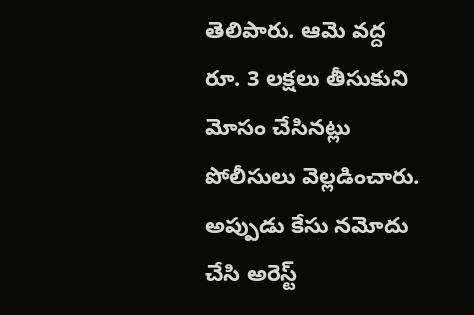తెలిపారు. ఆమె వద్ద రూ. 3 లక్షలు తీసుకుని మోసం చేసినట్లు పోలీసులు వెల్లడించారు. అప్పుడు కేసు నమోదు చేసి అరెస్ట్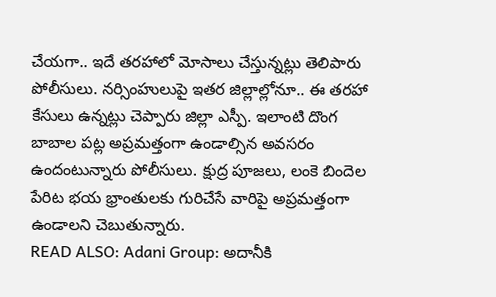చేయగా.. ఇదే తరహాలో మోసాలు చేస్తున్నట్లు తెలిపారు పోలీసులు. నర్సింహులుపై ఇతర జిల్లాల్లోనూ.. ఈ తరహా కేసులు ఉన్నట్లు చెప్పారు జిల్లా ఎస్పీ. ఇలాంటి దొంగ బాబాల పట్ల అప్రమత్తంగా ఉండాల్సిన అవసరం ఉందంటున్నారు పోలీసులు. క్షుద్ర పూజలు, లంకె బిందెల పేరిట భయ భ్రాంతులకు గురిచేసే వారిపై అప్రమత్తంగా ఉండాలని చెబుతున్నారు.
READ ALSO: Adani Group: అదానీకి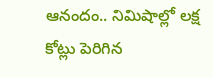ఆనందం.. నిమిషాల్లో లక్ష కోట్లు పెరిగిన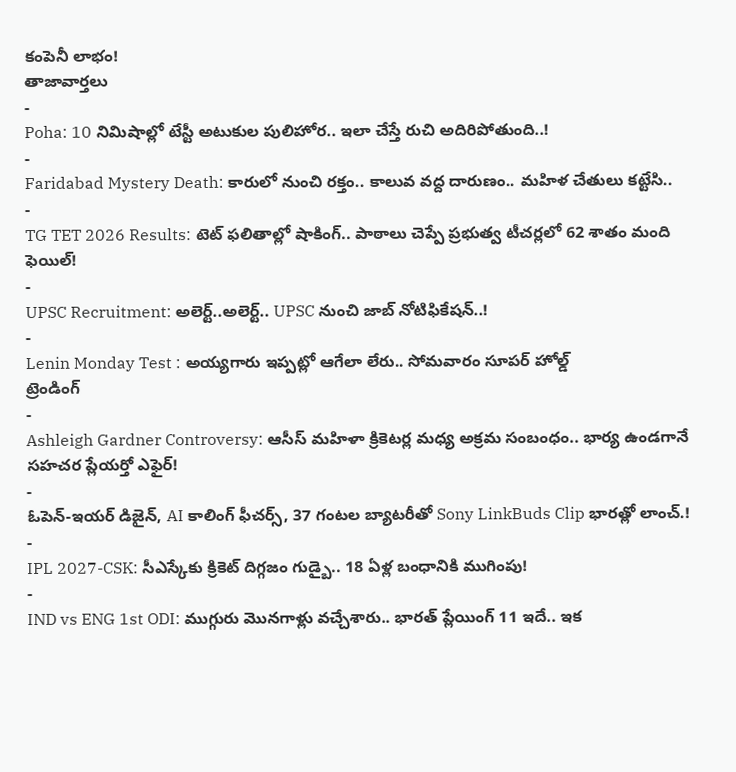కంపెనీ లాభం!
తాజావార్తలు
-
Poha: 10 నిమిషాల్లో టేస్టీ అటుకుల పులిహోర.. ఇలా చేస్తే రుచి అదిరిపోతుంది..!
-
Faridabad Mystery Death: కారులో నుంచి రక్తం.. కాలువ వద్ద దారుణం.. మహిళ చేతులు కట్టేసి..
-
TG TET 2026 Results: టెట్ ఫలితాల్లో షాకింగ్.. పాఠాలు చెప్పే ప్రభుత్వ టీచర్లలో 62 శాతం మంది ఫెయిల్!
-
UPSC Recruitment: అలెర్ట్..అలెర్ట్.. UPSC నుంచి జాబ్ నోటిఫికేషన్..!
-
Lenin Monday Test : అయ్యగారు ఇప్పట్లో ఆగేలా లేరు.. సోమవారం సూపర్ హోల్డ్
ట్రెండింగ్
-
Ashleigh Gardner Controversy: ఆసీస్ మహిళా క్రికెటర్ల మధ్య అక్రమ సంబంధం.. భార్య ఉండగానే సహచర ప్లేయర్తో ఎఫైర్!
-
ఓపెన్-ఇయర్ డిజైన్, AI కాలింగ్ ఫీచర్స్, 37 గంటల బ్యాటరీతో Sony LinkBuds Clip భారత్లో లాంచ్.!
-
IPL 2027-CSK: సీఎస్కేకు క్రికెట్ దిగ్గజం గుడ్బై.. 18 ఏళ్ల బంధానికి ముగింపు!
-
IND vs ENG 1st ODI: ముగ్గురు మొనగాళ్లు వచ్చేశారు.. భారత్ ప్లేయింగ్ 11 ఇదే.. ఇక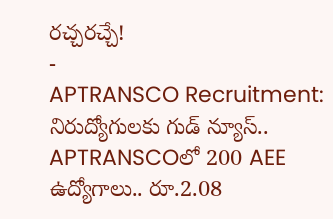రచ్చరచ్చే!
-
APTRANSCO Recruitment: నిరుద్యోగులకు గుడ్ న్యూస్.. APTRANSCOలో 200 AEE ఉద్యోగాలు.. రూ.2.08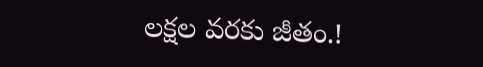లక్షల వరకు జీతం.!